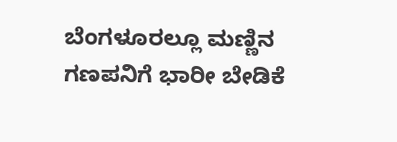ಬೆಂಗಳೂರಲ್ಲೂ ಮಣ್ಣಿನ ಗಣಪನಿಗೆ ಭಾರೀ ಬೇಡಿಕೆ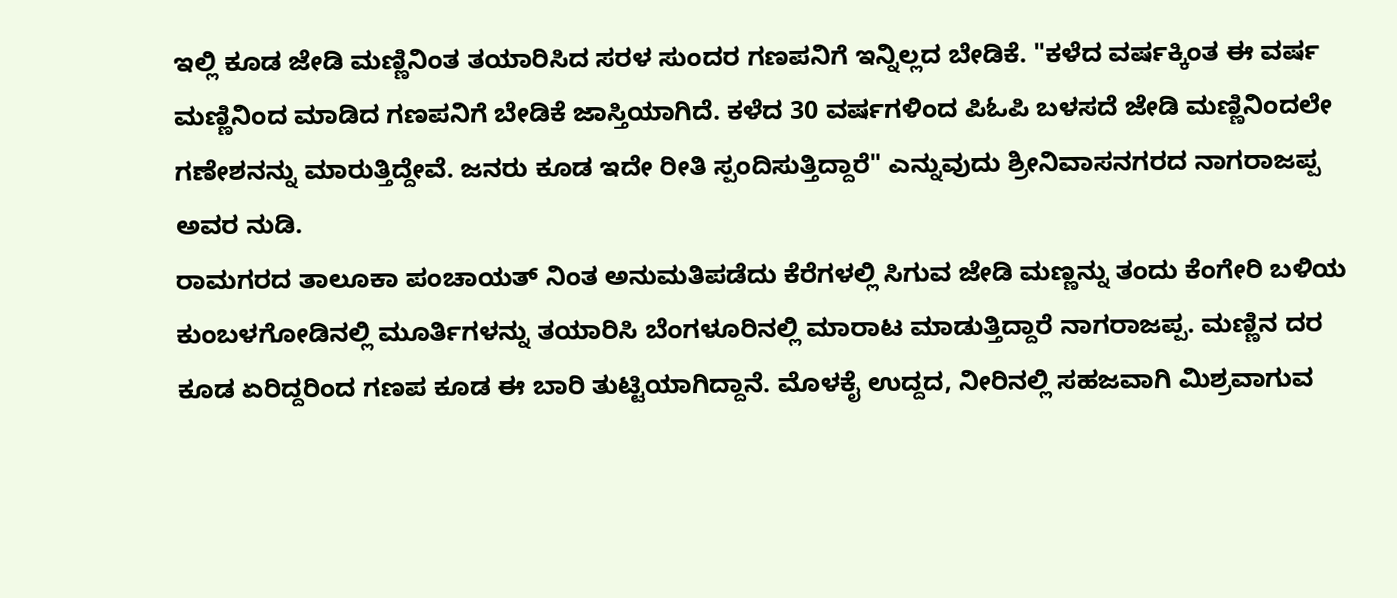ಇಲ್ಲಿ ಕೂಡ ಜೇಡಿ ಮಣ್ಣಿನಿಂತ ತಯಾರಿಸಿದ ಸರಳ ಸುಂದರ ಗಣಪನಿಗೆ ಇನ್ನಿಲ್ಲದ ಬೇಡಿಕೆ. "ಕಳೆದ ವರ್ಷಕ್ಕಿಂತ ಈ ವರ್ಷ ಮಣ್ಣಿನಿಂದ ಮಾಡಿದ ಗಣಪನಿಗೆ ಬೇಡಿಕೆ ಜಾಸ್ತಿಯಾಗಿದೆ. ಕಳೆದ 30 ವರ್ಷಗಳಿಂದ ಪಿಓಪಿ ಬಳಸದೆ ಜೇಡಿ ಮಣ್ಣಿನಿಂದಲೇ ಗಣೇಶನನ್ನು ಮಾರುತ್ತಿದ್ದೇವೆ. ಜನರು ಕೂಡ ಇದೇ ರೀತಿ ಸ್ಪಂದಿಸುತ್ತಿದ್ದಾರೆ" ಎನ್ನುವುದು ಶ್ರೀನಿವಾಸನಗರದ ನಾಗರಾಜಪ್ಪ ಅವರ ನುಡಿ.
ರಾಮಗರದ ತಾಲೂಕಾ ಪಂಚಾಯತ್ ನಿಂತ ಅನುಮತಿಪಡೆದು ಕೆರೆಗಳಲ್ಲಿ ಸಿಗುವ ಜೇಡಿ ಮಣ್ಣನ್ನು ತಂದು ಕೆಂಗೇರಿ ಬಳಿಯ ಕುಂಬಳಗೋಡಿನಲ್ಲಿ ಮೂರ್ತಿಗಳನ್ನು ತಯಾರಿಸಿ ಬೆಂಗಳೂರಿನಲ್ಲಿ ಮಾರಾಟ ಮಾಡುತ್ತಿದ್ದಾರೆ ನಾಗರಾಜಪ್ಪ. ಮಣ್ಣಿನ ದರ ಕೂಡ ಏರಿದ್ದರಿಂದ ಗಣಪ ಕೂಡ ಈ ಬಾರಿ ತುಟ್ಟಿಯಾಗಿದ್ದಾನೆ. ಮೊಳಕೈ ಉದ್ದದ, ನೀರಿನಲ್ಲಿ ಸಹಜವಾಗಿ ಮಿಶ್ರವಾಗುವ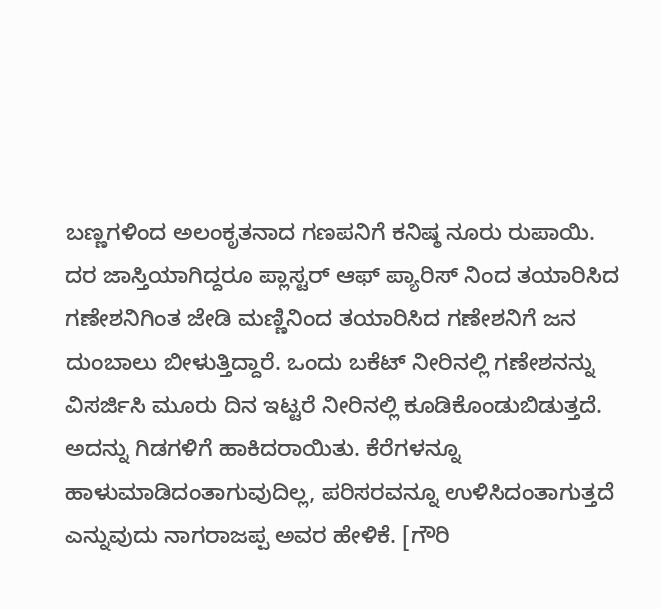ಬಣ್ಣಗಳಿಂದ ಅಲಂಕೃತನಾದ ಗಣಪನಿಗೆ ಕನಿಷ್ಠ ನೂರು ರುಪಾಯಿ.
ದರ ಜಾಸ್ತಿಯಾಗಿದ್ದರೂ ಪ್ಲಾಸ್ಟರ್ ಆಫ್ ಪ್ಯಾರಿಸ್ ನಿಂದ ತಯಾರಿಸಿದ ಗಣೇಶನಿಗಿಂತ ಜೇಡಿ ಮಣ್ಣಿನಿಂದ ತಯಾರಿಸಿದ ಗಣೇಶನಿಗೆ ಜನ ದುಂಬಾಲು ಬೀಳುತ್ತಿದ್ದಾರೆ. ಒಂದು ಬಕೆಟ್ ನೀರಿನಲ್ಲಿ ಗಣೇಶನನ್ನು ವಿಸರ್ಜಿಸಿ ಮೂರು ದಿನ ಇಟ್ಟರೆ ನೀರಿನಲ್ಲಿ ಕೂಡಿಕೊಂಡುಬಿಡುತ್ತದೆ. ಅದನ್ನು ಗಿಡಗಳಿಗೆ ಹಾಕಿದರಾಯಿತು. ಕೆರೆಗಳನ್ನೂ ಹಾಳುಮಾಡಿದಂತಾಗುವುದಿಲ್ಲ, ಪರಿಸರವನ್ನೂ ಉಳಿಸಿದಂತಾಗುತ್ತದೆ ಎನ್ನುವುದು ನಾಗರಾಜಪ್ಪ ಅವರ ಹೇಳಿಕೆ. [ಗೌರಿ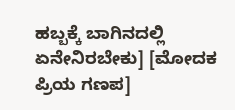ಹಬ್ಬಕ್ಕೆ ಬಾಗಿನದಲ್ಲಿ ಏನೇನಿರಬೇಕು] [ಮೋದಕ ಪ್ರಿಯ ಗಣಪ]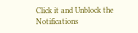Click it and Unblock the Notifications